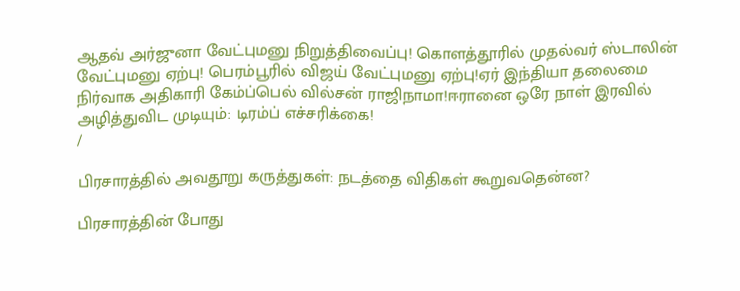ஆதவ் அர்ஜுனா வேட்புமனு நிறுத்திவைப்பு! கொளத்தூரில் முதல்வர் ஸ்டாலின் வேட்புமனு ஏற்பு! பெரம்பூரில் விஜய் வேட்புமனு ஏற்பு!ஏர் இந்தியா தலைமை நிர்வாக அதிகாரி கேம்ப்பெல் வில்சன் ராஜிநாமா!ஈரானை ஒரே நாள் இரவில் அழித்துவிட முடியும்: டிரம்ப் எச்சரிக்கை!
/

பிரசாரத்தில் அவதூறு கருத்துகள்: நடத்தை விதிகள் கூறுவதென்ன?

பிரசாரத்தின் போது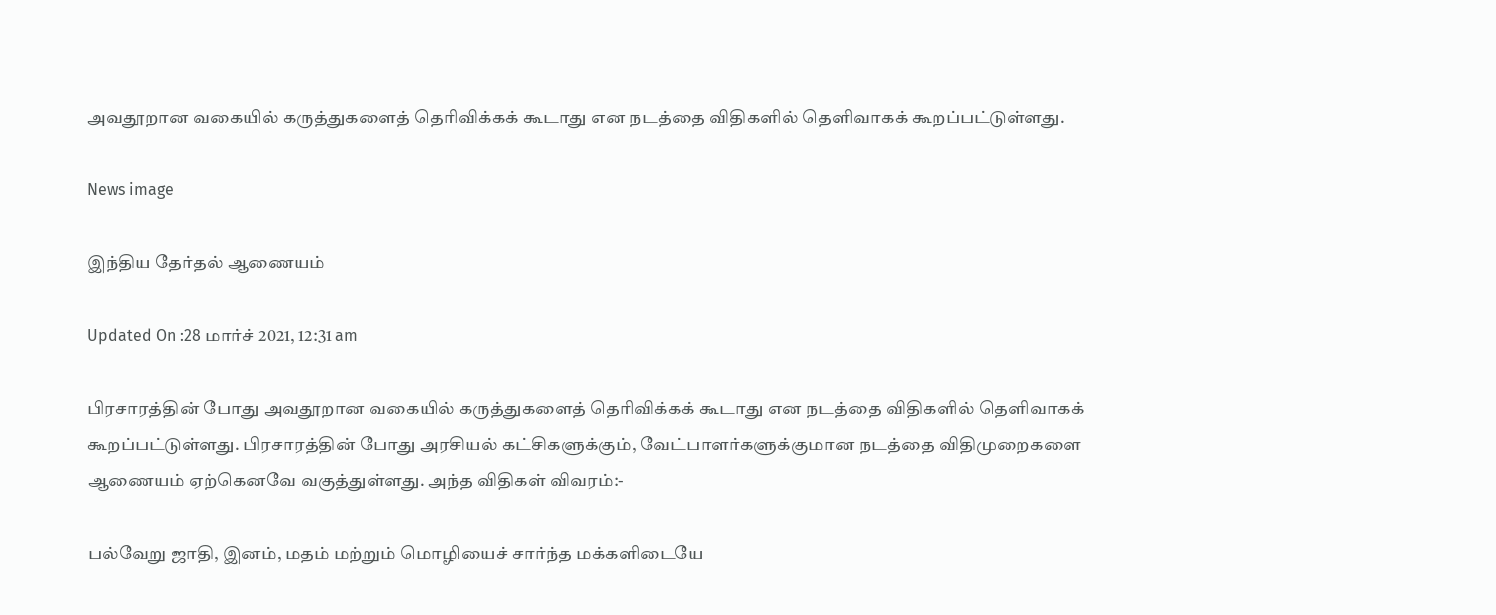அவதூறான வகையில் கருத்துகளைத் தெரிவிக்கக் கூடாது என நடத்தை விதிகளில் தெளிவாகக் கூறப்பட்டுள்ளது.

News image

இந்திய தேர்தல் ஆணையம்

Updated On :28 மார்ச் 2021, 12:31 am

பிரசாரத்தின் போது அவதூறான வகையில் கருத்துகளைத் தெரிவிக்கக் கூடாது என நடத்தை விதிகளில் தெளிவாகக் கூறப்பட்டுள்ளது. பிரசாரத்தின் போது அரசியல் கட்சிகளுக்கும், வேட்பாளர்களுக்குமான நடத்தை விதிமுறைகளை ஆணையம் ஏற்கெனவே வகுத்துள்ளது. அந்த விதிகள் விவரம்:-

பல்வேறு ஜாதி, இனம், மதம் மற்றும் மொழியைச் சார்ந்த மக்களிடையே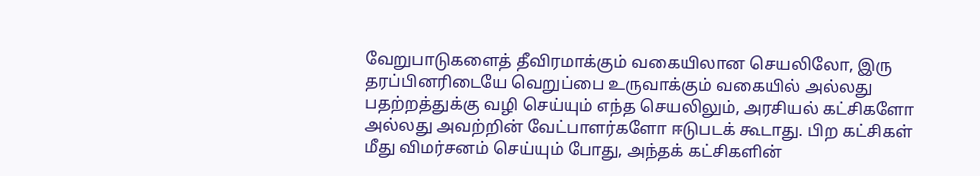வேறுபாடுகளைத் தீவிரமாக்கும் வகையிலான செயலிலோ, இரு தரப்பினரிடையே வெறுப்பை உருவாக்கும் வகையில் அல்லது பதற்றத்துக்கு வழி செய்யும் எந்த செயலிலும், அரசியல் கட்சிகளோ அல்லது அவற்றின் வேட்பாளர்களோ ஈடுபடக் கூடாது. பிற கட்சிகள் மீது விமர்சனம் செய்யும் போது, அந்தக் கட்சிகளின்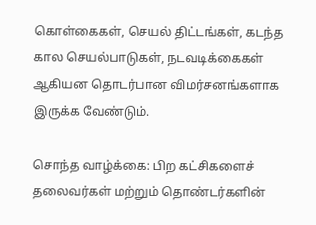கொள்கைகள், செயல் திட்டங்கள், கடந்த கால செயல்பாடுகள், நடவடிக்கைகள் ஆகியன தொடர்பான விமர்சனங்களாக இருக்க வேண்டும்.

சொந்த வாழ்க்கை: பிற கட்சிகளைச் தலைவர்கள் மற்றும் தொண்டர்களின்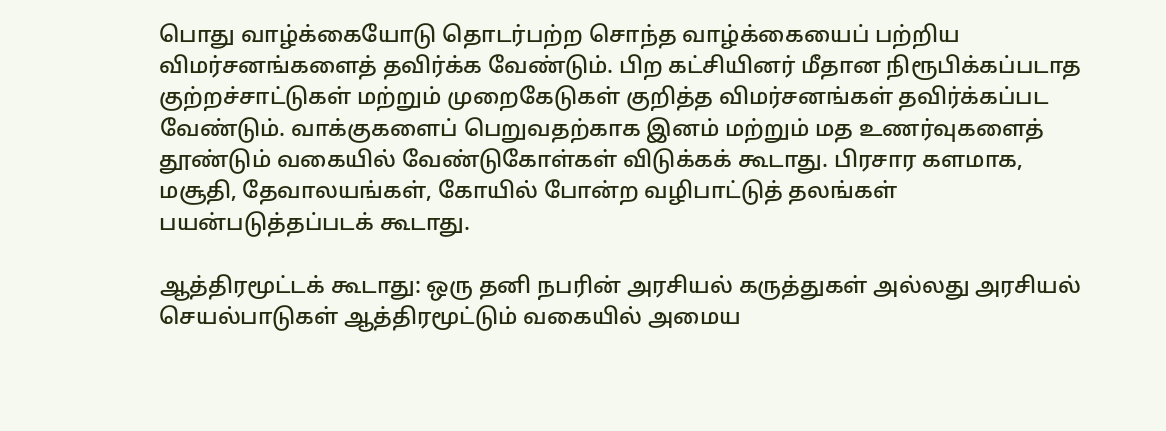பொது வாழ்க்கையோடு தொடர்பற்ற சொந்த வாழ்க்கையைப் பற்றிய விமர்சனங்களைத் தவிர்க்க வேண்டும். பிற கட்சியினர் மீதான நிரூபிக்கப்படாத குற்றச்சாட்டுகள் மற்றும் முறைகேடுகள் குறித்த விமர்சனங்கள் தவிர்க்கப்பட வேண்டும். வாக்குகளைப் பெறுவதற்காக இனம் மற்றும் மத உணர்வுகளைத் தூண்டும் வகையில் வேண்டுகோள்கள் விடுக்கக் கூடாது. பிரசார களமாக, மசூதி, தேவாலயங்கள், கோயில் போன்ற வழிபாட்டுத் தலங்கள் பயன்படுத்தப்படக் கூடாது.

ஆத்திரமூட்டக் கூடாது: ஒரு தனி நபரின் அரசியல் கருத்துகள் அல்லது அரசியல் செயல்பாடுகள் ஆத்திரமூட்டும் வகையில் அமைய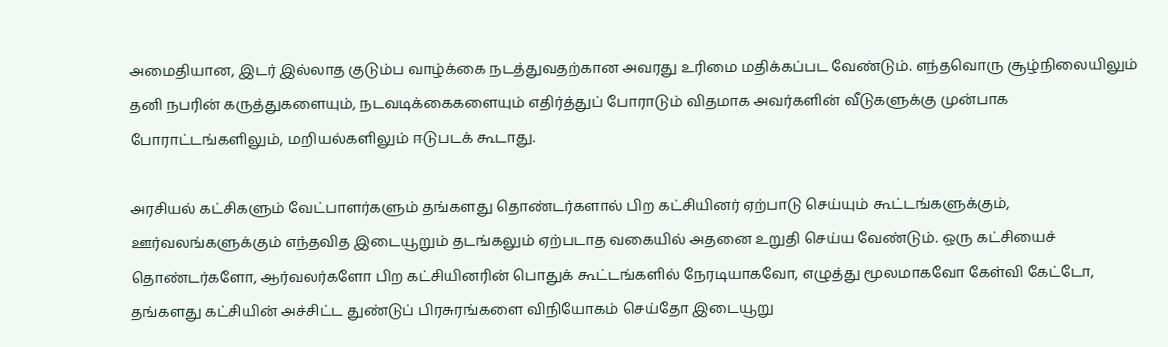அமைதியான, இடர் இல்லாத குடும்ப வாழ்க்கை நடத்துவதற்கான அவரது உரிமை மதிக்கப்பட வேண்டும். எந்தவொரு சூழ்நிலையிலும் தனி நபரின் கருத்துகளையும், நடவடிக்கைகளையும் எதிர்த்துப் போராடும் விதமாக அவர்களின் வீடுகளுக்கு முன்பாக போராட்டங்களிலும், மறியல்களிலும் ஈடுபடக் கூடாது.

அரசியல் கட்சிகளும் வேட்பாளர்களும் தங்களது தொண்டர்களால் பிற கட்சியினர் ஏற்பாடு செய்யும் கூட்டங்களுக்கும், ஊர்வலங்களுக்கும் எந்தவித இடையூறும் தடங்கலும் ஏற்படாத வகையில் அதனை உறுதி செய்ய வேண்டும். ஒரு கட்சியைச் தொண்டர்களோ, ஆர்வலர்களோ பிற கட்சியினரின் பொதுக் கூட்டங்களில் நேரடியாகவோ, எழுத்து மூலமாகவோ கேள்வி கேட்டோ, தங்களது கட்சியின் அச்சிட்ட துண்டுப் பிரசுரங்களை விநியோகம் செய்தோ இடையூறு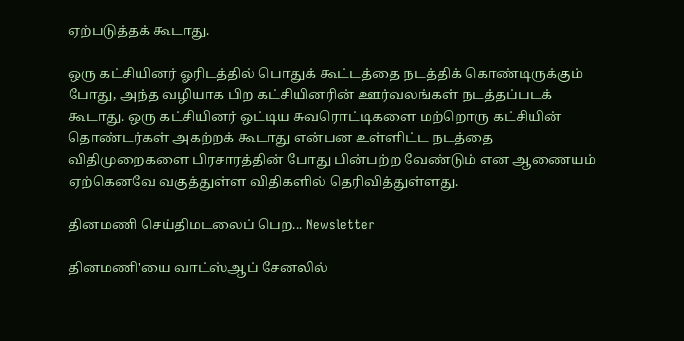ஏற்படுத்தக் கூடாது.

ஒரு கட்சியினர் ஓரிடத்தில் பொதுக் கூட்டத்தை நடத்திக் கொண்டிருக்கும் போது, அந்த வழியாக பிற கட்சியினரின் ஊர்வலங்கள் நடத்தப்படக் கூடாது. ஒரு கட்சியினர் ஒட்டிய சுவரொட்டிகளை மற்றொரு கட்சியின் தொண்டர்கள் அகற்றக் கூடாது என்பன உள்ளிட்ட நடத்தை விதிமுறைகளை பிரசாரத்தின் போது பின்பற்ற வேண்டும் என ஆணையம் ஏற்கெனவே வகுத்துள்ள விதிகளில் தெரிவித்துள்ளது.

தினமணி செய்திமடலைப் பெற... Newsletter

தினமணி'யை வாட்ஸ்ஆப் சேனலில்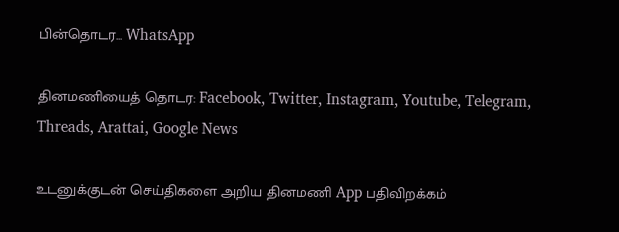பின்தொடர... WhatsApp

தினமணியைத் தொடர: Facebook, Twitter, Instagram, Youtube, Telegram, Threads, Arattai, Google News

உடனுக்குடன் செய்திகளை அறிய தினமணி App பதிவிறக்கம்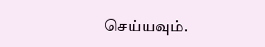செய்யவும்.